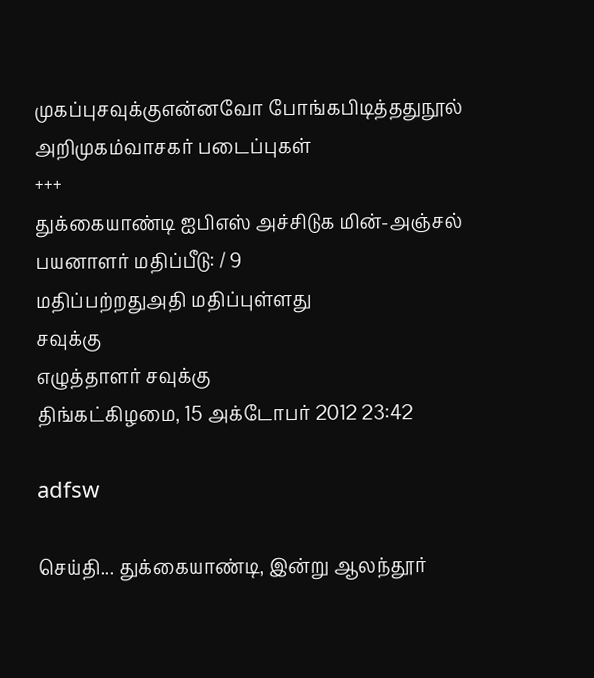முகப்புசவுக்குஎன்னவோ போங்கபிடித்ததுநூல் அறிமுகம்வாசகர் படைப்புகள்
+++
துக்கையாண்டி ஐபிஎஸ் அச்சிடுக மின்-அஞ்சல்
பயனாளர் மதிப்பீடு: / 9
மதிப்பற்றதுஅதி மதிப்புள்ளது
சவுக்கு
எழுத்தாளர் சவுக்கு
திங்கட்கிழமை, 15 அக்டோபர் 2012 23:42

adfsw

செய்தி... துக்கையாண்டி, இன்று ஆலந்தூர்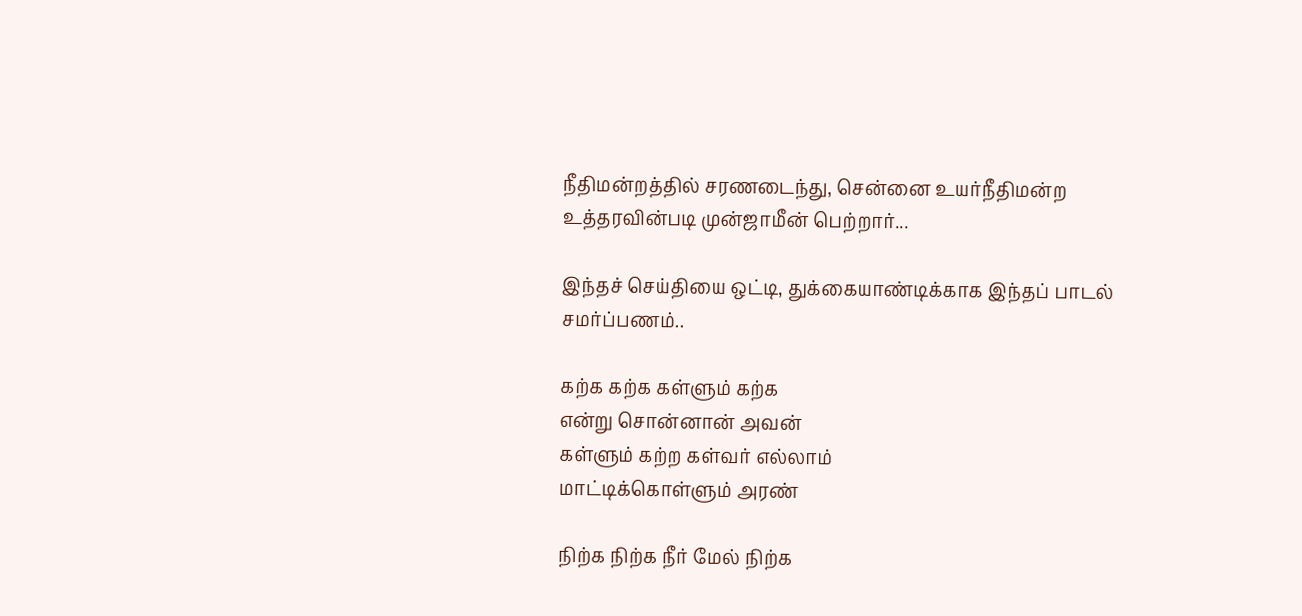நீதிமன்றத்தில் சரணடைந்து, சென்னை உயர்நீதிமன்ற உத்தரவின்படி முன்ஜாமீன் பெற்றார்...

இந்தச் செய்தியை ஒட்டி, துக்கையாண்டிக்காக இந்தப் பாடல் சமர்ப்பணம்..

கற்க கற்க கள்ளும் கற்க
என்று சொன்னான் அவன்
கள்ளும் கற்ற கள்வர் எல்லாம்
மாட்டிக்கொள்ளும் அரண்

நிற்க நிற்க நீர் மேல் நிற்க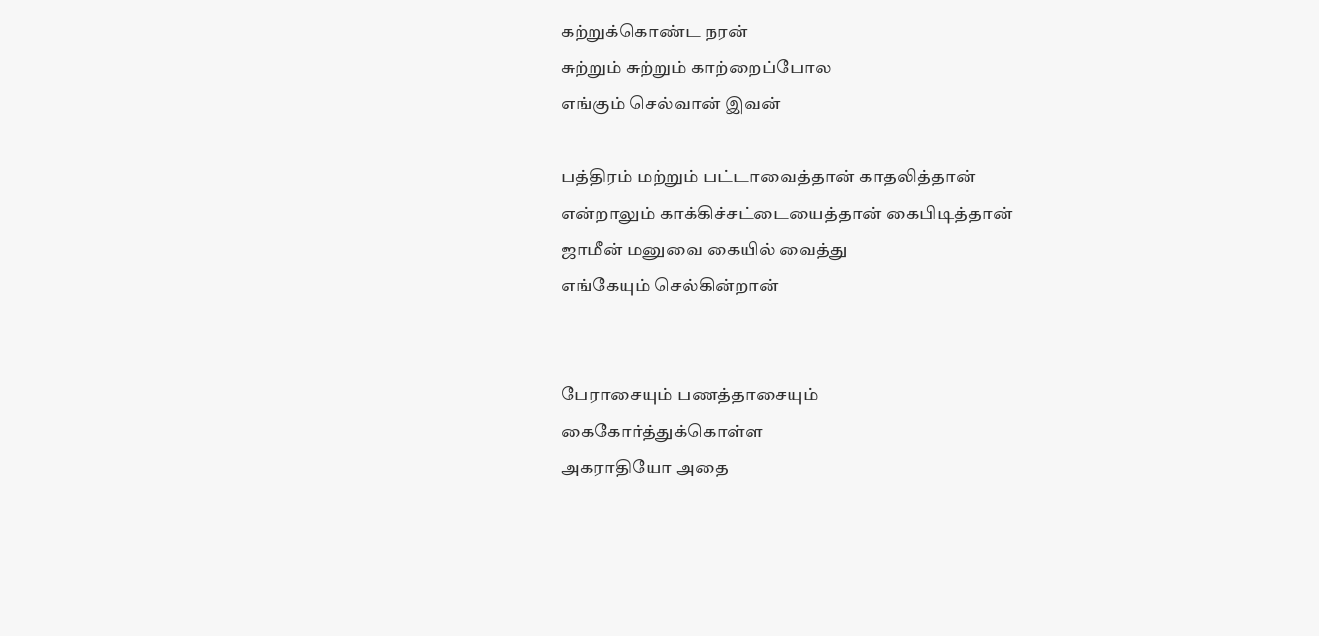கற்றுக்கொண்ட நரன்
சுற்றும் சுற்றும் காற்றைப்போல
எங்கும் செல்வான் இவன்

பத்திரம் மற்றும் பட்டாவைத்தான் காதலித்தான்
என்றாலும் காக்கிச்சட்டையைத்தான் கைபிடித்தான்
ஜாமீன் மனுவை கையில் வைத்து
எங்கேயும் செல்கின்றான்


பேராசையும் பணத்தாசையும்
கைகோர்த்துக்கொள்ள
அகராதியோ அதை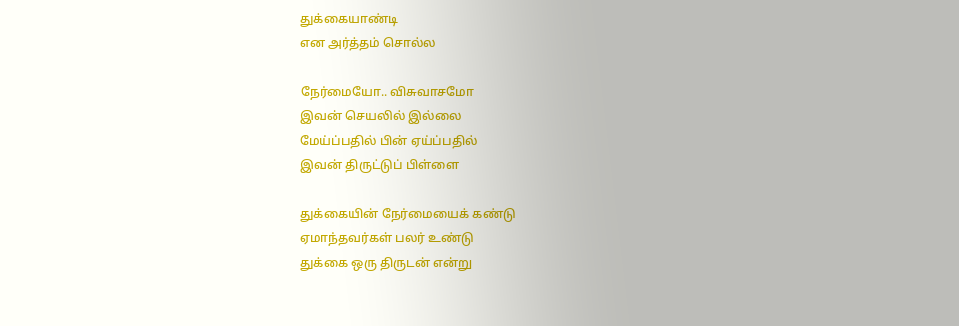துக்கையாண்டி
என அர்த்தம் சொல்ல

நேர்மையோ.. விசுவாசமோ
இவன் செயலில் இல்லை
மேய்ப்பதில் பின் ஏய்ப்பதில்
இவன் திருட்டுப் பிள்ளை

துக்கையின் நேர்மையைக் கண்டு
ஏமாந்தவர்கள் பலர் உண்டு
துக்கை ஒரு திருடன் என்று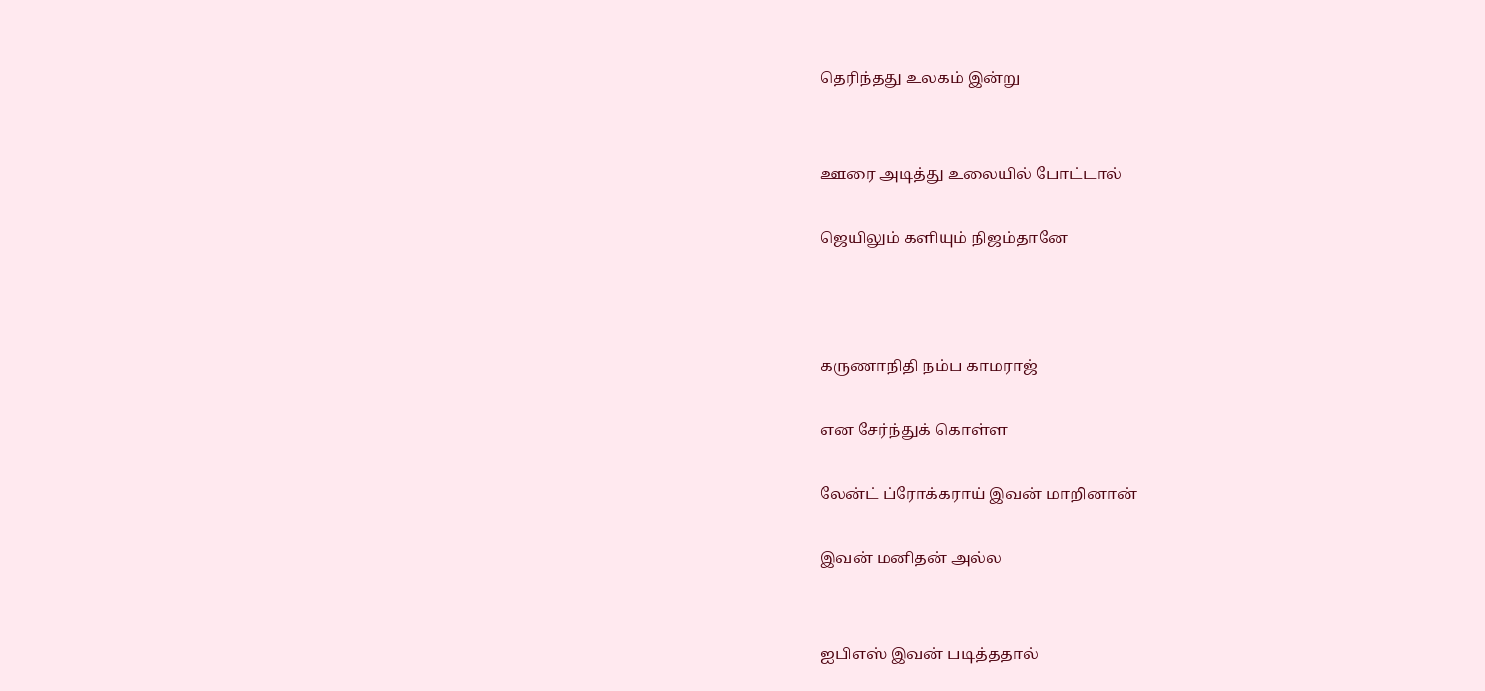தெரிந்தது உலகம் இன்று


ஊரை அடித்து உலையில் போட்டால்

ஜெயிலும் களியும் நிஜம்தானே



கருணாநிதி நம்ப காமராஜ்

என சேர்ந்துக் கொள்ள

லேன்ட் ப்ரோக்கராய் இவன் மாறினான்

இவன் மனிதன் அல்ல


ஐபிஎஸ் இவன் படித்ததால்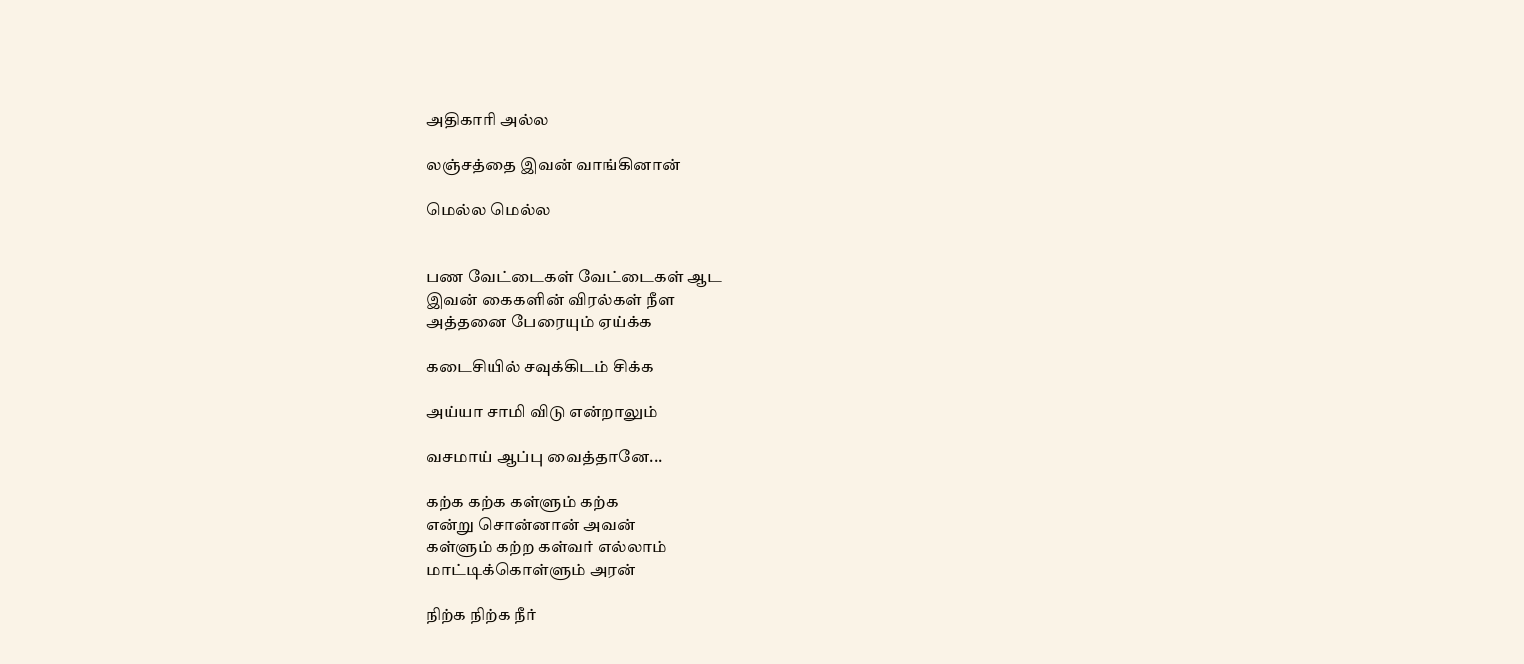அதிகாரி அல்ல

லஞ்சத்தை இவன் வாங்கினான்

மெல்ல மெல்ல


பண வேட்டைகள் வேட்டைகள் ஆட
இவன் கைகளின் விரல்கள் நீள
அத்தனை பேரையும் ஏய்க்க

கடைசியில் சவுக்கிடம் சிக்க

அய்யா சாமி விடு என்றாலும்

வசமாய் ஆப்பு வைத்தானே...

கற்க கற்க கள்ளும் கற்க
என்று சொன்னான் அவன்
கள்ளும் கற்ற கள்வர் எல்லாம்
மாட்டிக்கொள்ளும் அரன்

நிற்க நிற்க நீர்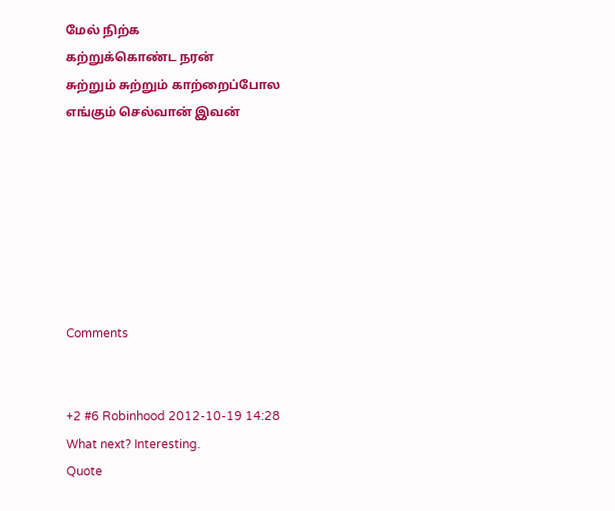மேல் நிற்க
கற்றுக்கொண்ட நரன்
சுற்றும் சுற்றும் காற்றைப்போல
எங்கும் செல்வான் இவன்







Comments


+2 #6 Robinhood 2012-10-19 14:28
What next? Interesting.
Quote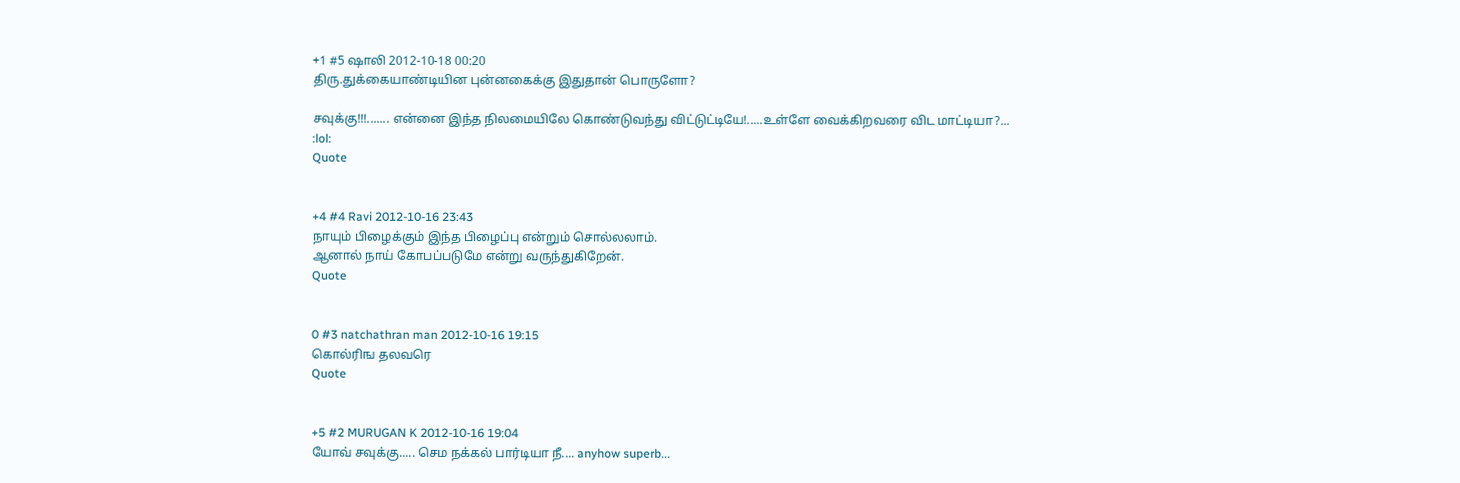+1 #5 ஷாலி 2012-10-18 00:20
திரு.துக்கையாண்டியின புன்னகைக்கு இதுதான் பொருளோ?

சவுக்கு!!!....... என்னை இந்த நிலமையிலே கொண்டுவந்து விட்டுட்டியே!.....உள்ளே வைக்கிறவரை விட மாட்டியா?...
:lol:
Quote


+4 #4 Ravi 2012-10-16 23:43
நாயும் பிழைக்கும் இந்த பிழைப்பு என்றும் சொல்லலாம்.
ஆனால் நாய் கோபப்படுமே என்று வருந்துகிறேன்.
Quote


0 #3 natchathran man 2012-10-16 19:15
கொல்ரிங தலவரெ
Quote


+5 #2 MURUGAN K 2012-10-16 19:04
யோவ் சவுக்கு..... செம நக்கல் பார்டியா நீ.... anyhow superb...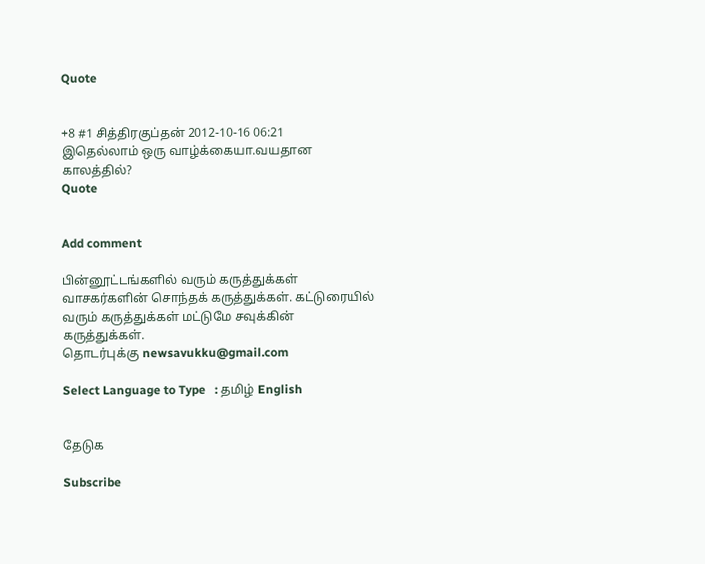Quote


+8 #1 சித்திரகுப்தன் 2012-10-16 06:21
இதெல்லாம் ஒரு வாழ்க்கையா.வயதான காலத்தில்?
Quote


Add comment

பின்னூட்டங்களில் வரும் கருத்துக்கள் வாசகர்களின் சொந்தக் கருத்துக்கள். கட்டுரையில் வரும் கருத்துக்கள் மட்டுமே சவுக்கின் கருத்துக்கள்.
தொடர்புக்கு newsavukku@gmail.com

Select Language to Type   : தமிழ் English


தேடுக

Subscribe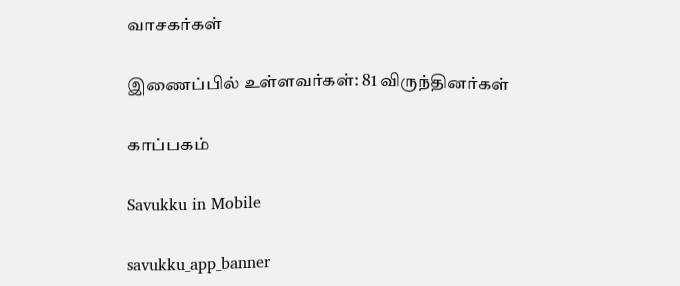வாசகர்கள்

இணைப்பில் உள்ளவர்கள்: 81 விருந்தினர்கள்

காப்பகம்

Savukku in Mobile

savukku_app_banner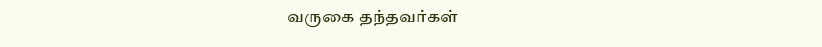வருகை தந்தவர்கள்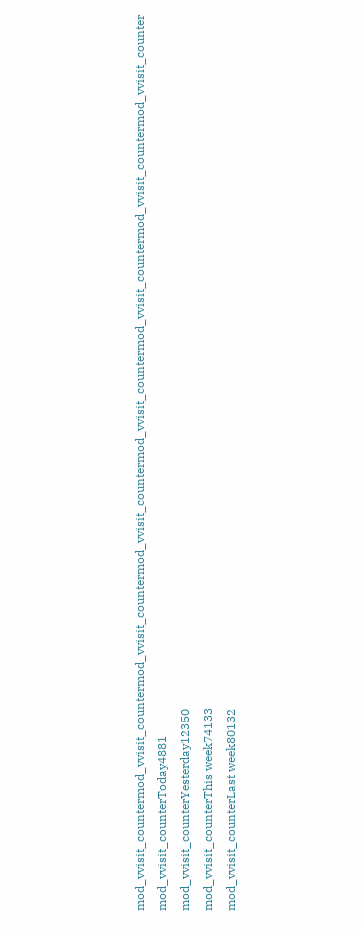mod_vvisit_countermod_vvisit_countermod_vvisit_countermod_vvisit_countermod_vvisit_countermod_vvisit_countermod_vvisit_countermod_vvisit_counter
mod_vvisit_counterToday4881
mod_vvisit_counterYesterday12350
mod_vvisit_counterThis week74133
mod_vvisit_counterLast week80132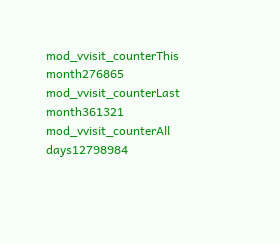mod_vvisit_counterThis month276865
mod_vvisit_counterLast month361321
mod_vvisit_counterAll days12798984